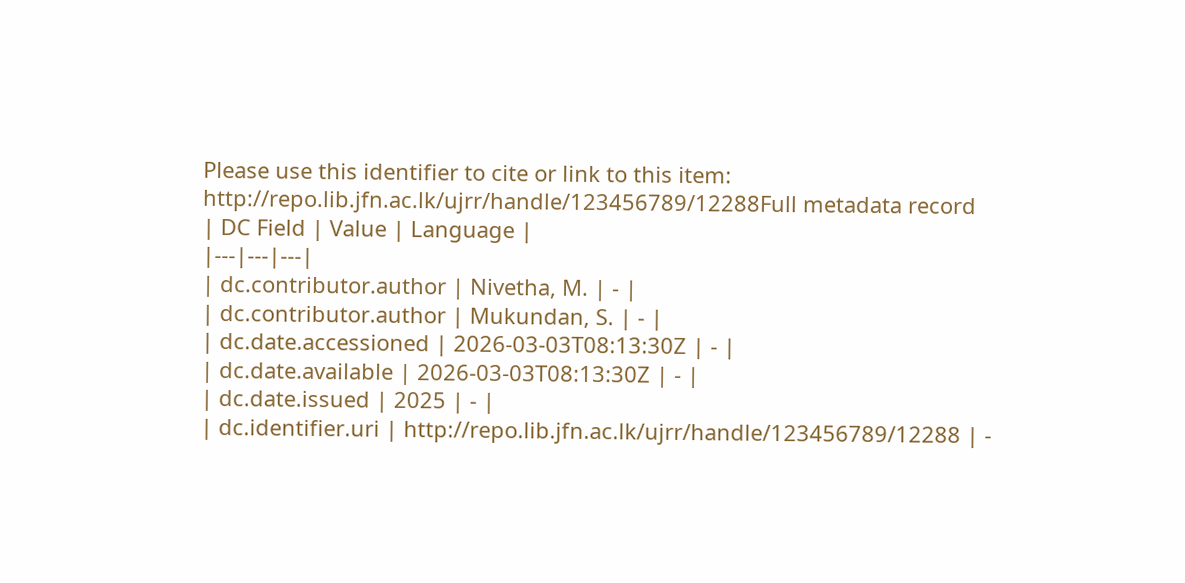Please use this identifier to cite or link to this item:
http://repo.lib.jfn.ac.lk/ujrr/handle/123456789/12288Full metadata record
| DC Field | Value | Language |
|---|---|---|
| dc.contributor.author | Nivetha, M. | - |
| dc.contributor.author | Mukundan, S. | - |
| dc.date.accessioned | 2026-03-03T08:13:30Z | - |
| dc.date.available | 2026-03-03T08:13:30Z | - |
| dc.date.issued | 2025 | - |
| dc.identifier.uri | http://repo.lib.jfn.ac.lk/ujrr/handle/123456789/12288 | -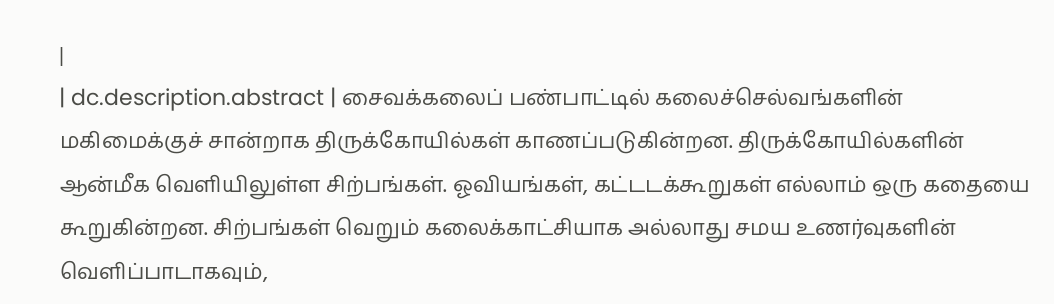|
| dc.description.abstract | சைவக்கலைப் பண்பாட்டில் கலைச்செல்வங்களின் மகிமைக்குச் சான்றாக திருக்கோயில்கள் காணப்படுகின்றன. திருக்கோயில்களின் ஆன்மீக வெளியிலுள்ள சிற்பங்கள். ஓவியங்கள், கட்டடக்கூறுகள் எல்லாம் ஒரு கதையை கூறுகின்றன. சிற்பங்கள் வெறும் கலைக்காட்சியாக அல்லாது சமய உணர்வுகளின் வெளிப்பாடாகவும்,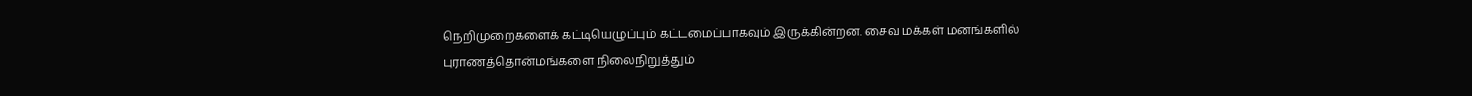நெறிமுறைகளைக் கட்டியெழுப்பும் கட்டமைப்பாகவும் இருக்கின்றன. சைவ மக்கள் மனங்களில் புராணத்தொன்மங்களை நிலைநிறுத்தும்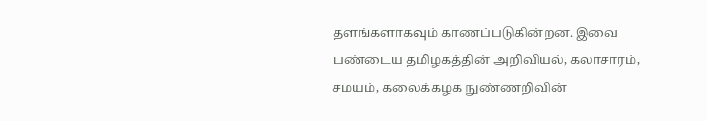தளங்களாகவும் காணப்படுகின்றன. இவை பண்டைய தமிழகத்தின் அறிவியல், கலாசாரம், சமயம், கலைக்கழக நுண்ணறிவின்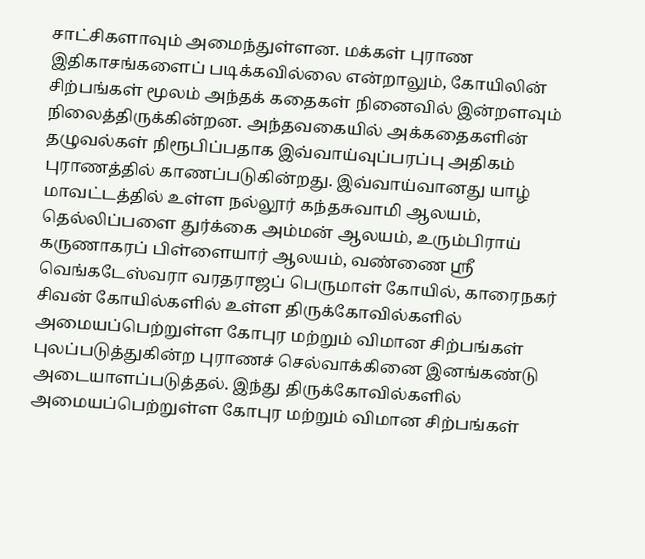சாட்சிகளாவும் அமைந்துள்ளன. மக்கள் புராண இதிகாசங்களைப் படிக்கவில்லை என்றாலும், கோயிலின் சிற்பங்கள் மூலம் அந்தக் கதைகள் நினைவில் இன்றளவும் நிலைத்திருக்கின்றன. அந்தவகையில் அக்கதைகளின் தழுவல்கள் நிரூபிப்பதாக இவ்வாய்வுப்பரப்பு அதிகம் புராணத்தில் காணப்படுகின்றது. இவ்வாய்வானது யாழ் மாவட்டத்தில் உள்ள நல்லூர் கந்தசுவாமி ஆலயம், தெல்லிப்பளை துர்க்கை அம்மன் ஆலயம், உரும்பிராய் கருணாகரப் பிள்ளையார் ஆலயம், வண்ணை ஸ்ரீ வெங்கடேஸ்வரா வரதராஜப் பெருமாள் கோயில், காரைநகர் சிவன் கோயில்களில் உள்ள திருக்கோவில்களில் அமையப்பெற்றுள்ள கோபுர மற்றும் விமான சிற்பங்கள் புலப்படுத்துகின்ற புராணச் செல்வாக்கினை இனங்கண்டு அடையாளப்படுத்தல். இந்து திருக்கோவில்களில் அமையப்பெற்றுள்ள கோபுர மற்றும் விமான சிற்பங்கள்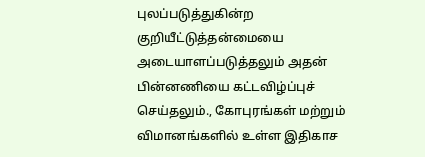புலப்படுத்துகின்ற குறியீட்டுத்தன்மையை அடையாளப்படுத்தலும் அதன் பின்னணியை கட்டவிழ்ப்புச் செய்தலும்., கோபுரங்கள் மற்றும் விமானங்களில் உள்ள இதிகாச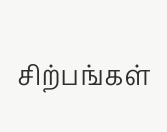சிற்பங்கள்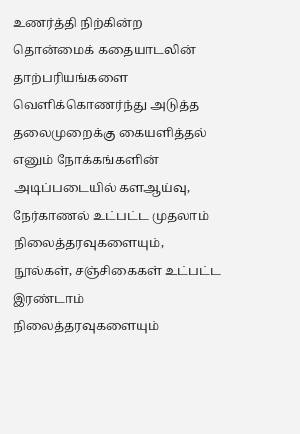உணர்த்தி நிற்கின்ற தொன்மைக் கதையாடலின் தாற்பரியங்களை வெளிக்கொணர்ந்து அடுத்த தலைமுறைக்கு கையளித்தல் எனும் நோக்கங்களின் அடிப்படையில் களஆய்வு, நேர்காணல் உட்பட்ட முதலாம் நிலைத்தரவுகளையும், நூல்கள், சஞ்சிகைகள் உட்பட்ட இரண்டாம் நிலைத்தரவுகளையும்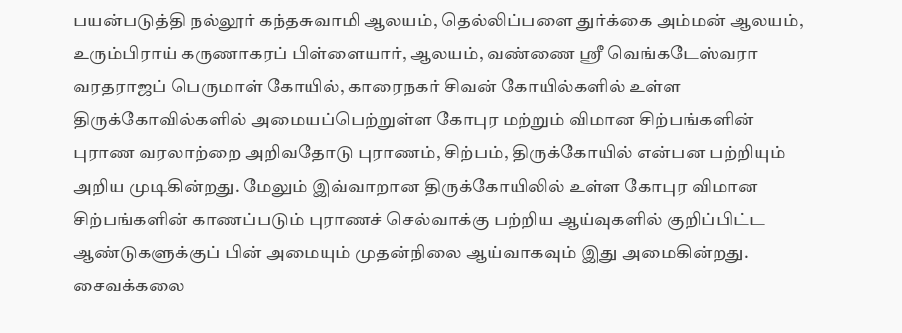பயன்படுத்தி நல்லூர் கந்தசுவாமி ஆலயம், தெல்லிப்பளை துர்க்கை அம்மன் ஆலயம், உரும்பிராய் கருணாகரப் பிள்ளையார், ஆலயம், வண்ணை ஸ்ரீ வெங்கடேஸ்வரா வரதராஜப் பெருமாள் கோயில், காரைநகர் சிவன் கோயில்களில் உள்ள திருக்கோவில்களில் அமையப்பெற்றுள்ள கோபுர மற்றும் விமான சிற்பங்களின் புராண வரலாற்றை அறிவதோடு புராணம், சிற்பம், திருக்கோயில் என்பன பற்றியும் அறிய முடிகின்றது. மேலும் இவ்வாறான திருக்கோயிலில் உள்ள கோபுர விமான சிற்பங்களின் காணப்படும் புராணச் செல்வாக்கு பற்றிய ஆய்வுகளில் குறிப்பிட்ட ஆண்டுகளுக்குப் பின் அமையும் முதன்நிலை ஆய்வாகவும் இது அமைகின்றது. சைவக்கலை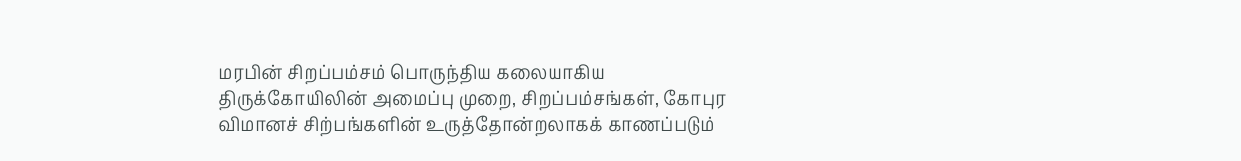மரபின் சிறப்பம்சம் பொருந்திய கலையாகிய திருக்கோயிலின் அமைப்பு முறை, சிறப்பம்சங்கள், கோபுர விமானச் சிற்பங்களின் உருத்தோன்றலாகக் காணப்படும்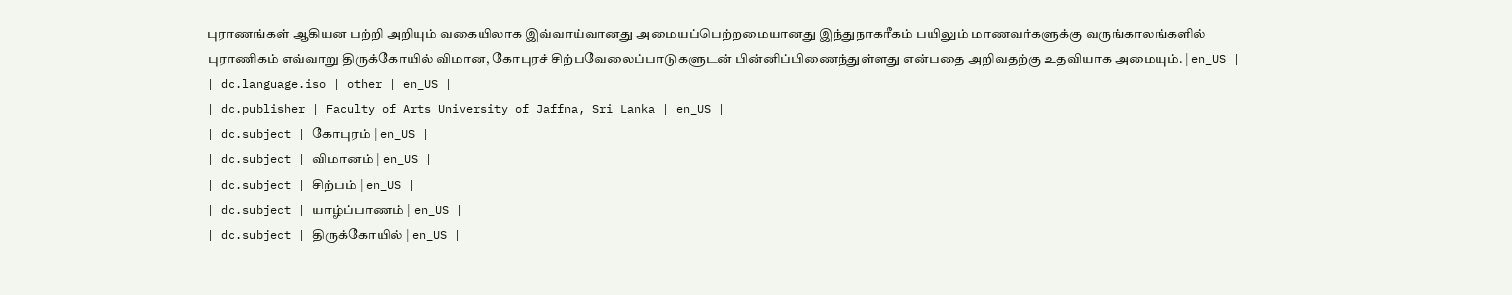புராணங்கள் ஆகியன பற்றி அறியும் வகையிலாக இவ்வாய்வானது அமையப்பெற்றமையானது இந்துநாகரீகம் பயிலும் மாணவர்களுக்கு வருங்காலங்களில் புராணிகம் எவ்வாறு திருக்கோயில் விமான, கோபுரச் சிற்பவேலைப்பாடுகளுடன் பின்னிப்பிணைந்துள்ளது என்பதை அறிவதற்கு உதவியாக அமையும். | en_US |
| dc.language.iso | other | en_US |
| dc.publisher | Faculty of Arts University of Jaffna, Sri Lanka | en_US |
| dc.subject | கோபுரம் | en_US |
| dc.subject | விமானம் | en_US |
| dc.subject | சிற்பம் | en_US |
| dc.subject | யாழ்ப்பாணம் | en_US |
| dc.subject | திருக்கோயில் | en_US |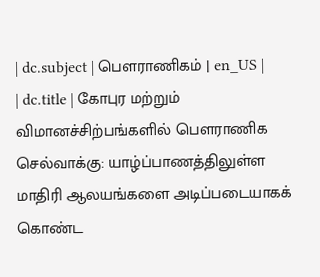| dc.subject | பௌராணிகம் | en_US |
| dc.title | கோபுர மற்றும் விமானச்சிற்பங்களில் பௌராணிக செல்வாக்கு: யாழ்ப்பாணத்திலுள்ள மாதிரி ஆலயங்களை அடிப்படையாகக் கொண்ட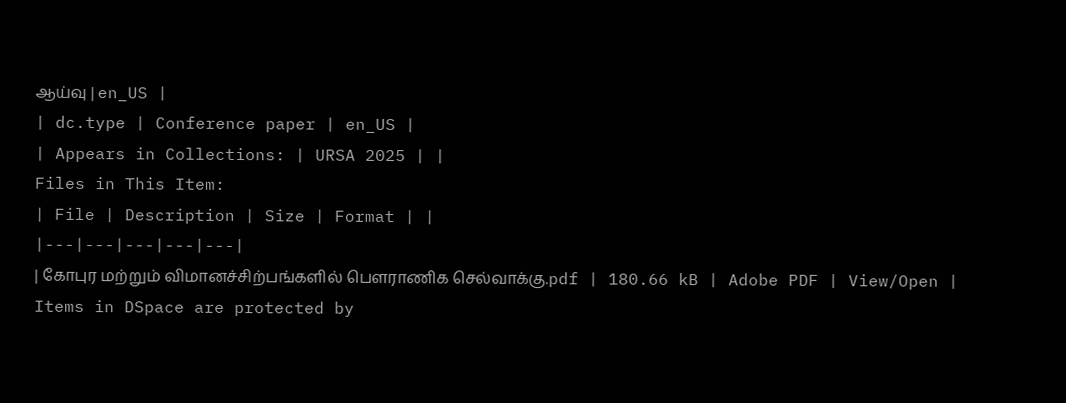ஆய்வு | en_US |
| dc.type | Conference paper | en_US |
| Appears in Collections: | URSA 2025 | |
Files in This Item:
| File | Description | Size | Format | |
|---|---|---|---|---|
| கோபுர மற்றும் விமானச்சிற்பங்களில் பௌராணிக செல்வாக்கு.pdf | 180.66 kB | Adobe PDF | View/Open |
Items in DSpace are protected by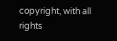copyright, with all rights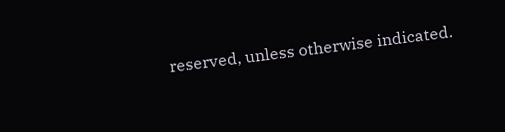reserved, unless otherwise indicated.